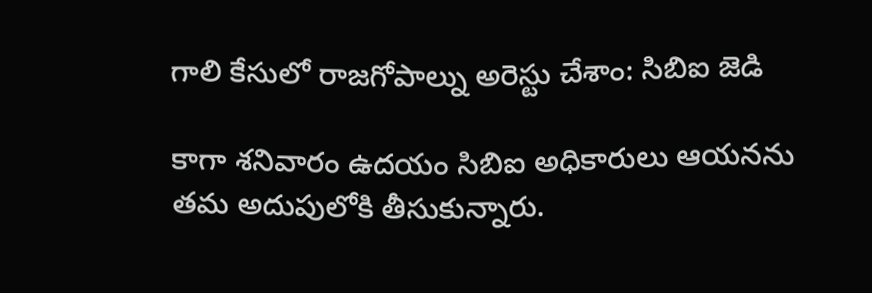గాలి కేసులో రాజగోపాల్ను అరెస్టు చేశాం: సిబిఐ జెడి

కాగా శనివారం ఉదయం సిబిఐ అధికారులు ఆయనను తమ అదుపులోకి తీసుకున్నారు.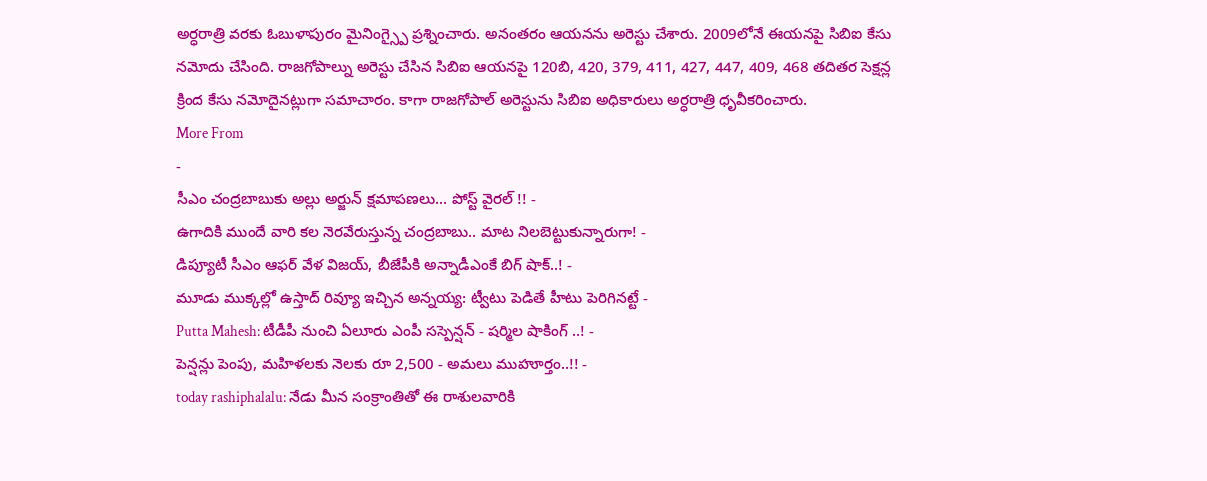అర్ధరాత్రి వరకు ఓబుళాపురం మైనింగ్స్పై ప్రశ్నించారు. అనంతరం ఆయనను అరెస్టు చేశారు. 2009లోనే ఈయనపై సిబిఐ కేసు నమోదు చేసింది. రాజగోపాల్ను అరెస్టు చేసిన సిబిఐ ఆయనపై 120బి, 420, 379, 411, 427, 447, 409, 468 తదితర సెక్షన్ల క్రింద కేసు నమోదైనట్లుగా సమాచారం. కాగా రాజగోపాల్ అరెస్టును సిబిఐ అధికారులు అర్ధరాత్రి ధృవీకరించారు.
More From
-
సీఎం చంద్రబాబుకు అల్లు అర్జున్ క్షమాపణలు... పోస్ట్ వైరల్ !! -
ఉగాదికి ముందే వారి కల నెరవేరుస్తున్న చంద్రబాబు.. మాట నిలబెట్టుకున్నారుగా! -
డిప్యూటీ సీఎం ఆఫర్ వేళ విజయ్, బీజేపీకి అన్నాడీఎంకే బిగ్ షాక్..! -
మూడు ముక్కల్లో ఉస్తాద్ రివ్యూ ఇచ్చిన అన్నయ్య: ట్వీటు పెడితే హీటు పెరిగినట్టే -
Putta Mahesh: టీడీపీ నుంచి ఏలూరు ఎంపీ సస్పెన్షన్ - షర్మిల షాకింగ్ ..! -
పెన్షన్లు పెంపు, మహిళలకు నెలకు రూ 2,500 - అమలు ముహూర్తం..!! -
today rashiphalalu: నేడు మీన సంక్రాంతితో ఈ రాశులవారికి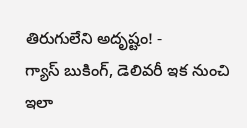తిరుగులేని అదృష్టం! -
గ్యాస్ బుకింగ్, డెలివరీ ఇక నుంచి ఇలా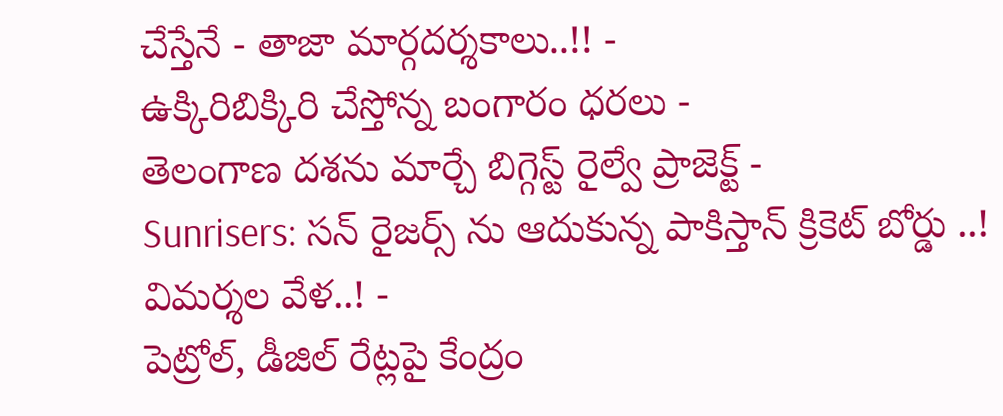చేస్తేనే - తాజా మార్గదర్శకాలు..!! -
ఉక్కిరిబిక్కిరి చేస్తోన్న బంగారం ధరలు -
తెలంగాణ దశను మార్చే బిగ్గెస్ట్ రైల్వే ప్రాజెక్ట్ -
Sunrisers: సన్ రైజర్స్ ను ఆదుకున్న పాకిస్తాన్ క్రికెట్ బోర్డు ..! విమర్శల వేళ..! -
పెట్రోల్, డీజిల్ రేట్లపై కేంద్రం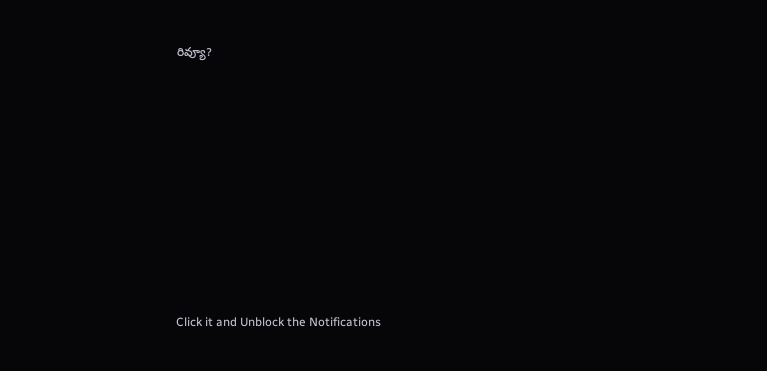రివ్యూ?












Click it and Unblock the Notifications